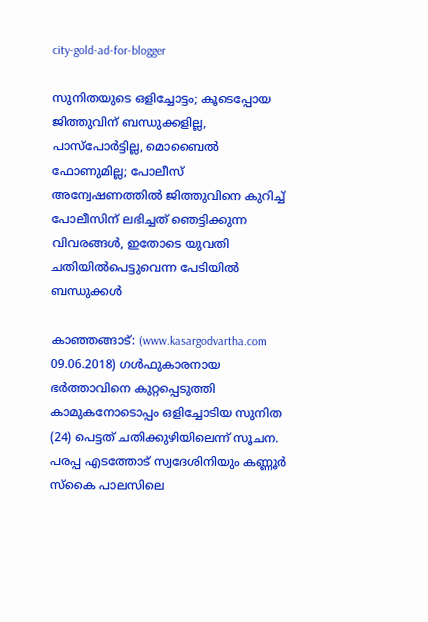city-gold-ad-for-blogger

സുനിതയുടെ ഒളിച്ചോട്ടം; കൂടെപ്പോയ ജിത്തുവിന് ബന്ധുക്കളില്ല, പാസ്‌പോര്‍ട്ടില്ല, മൊബൈല്‍ ഫോണുമില്ല; പോലീസ് അന്വേഷണത്തില്‍ ജിത്തുവിനെ കുറിച്ച് പോലീസിന് ലഭിച്ചത് ഞെട്ടിക്കുന്ന വിവരങ്ങള്‍, ഇതോടെ യുവതി ചതിയില്‍പെട്ടുവെന്ന പേടിയില്‍ ബന്ധുക്കള്‍

കാഞ്ഞങ്ങാട്: (www.kasargodvartha.com 09.06.2018) ഗള്‍ഫുകാരനായ ഭര്‍ത്താവിനെ കുറ്റപ്പെടുത്തി കാമുകനോടൊപ്പം ഒളിച്ചോടിയ സുനിത (24) പെട്ടത് ചതിക്കുഴിയിലെന്ന് സൂചന. പരപ്പ എടത്തോട് സ്വദേശിനിയും കണ്ണൂര്‍ സ്‌കൈ പാലസിലെ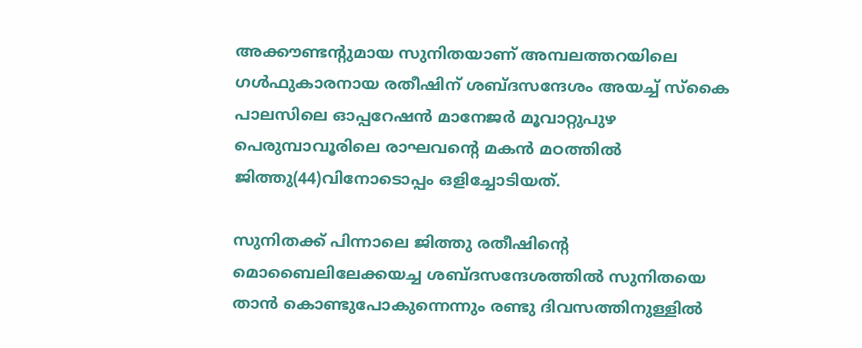അക്കൗണ്ടന്റുമായ സുനിതയാണ് അമ്പലത്തറയിലെ ഗള്‍ഫുകാരനായ രതീഷിന് ശബ്ദസന്ദേശം അയച്ച് സ്‌കൈ പാലസിലെ ഓപ്പറേഷന്‍ മാനേജര്‍ മൂവാറ്റുപുഴ പെരുമ്പാവൂരിലെ രാഘവന്റെ മകന്‍ മഠത്തില്‍ ജിത്തു(44)വിനോടൊപ്പം ഒളിച്ചോടിയത്.

സുനിതക്ക് പിന്നാലെ ജിത്തു രതീഷിന്റെ മൊബൈലിലേക്കയച്ച ശബ്ദസന്ദേശത്തില്‍ സുനിതയെ താന്‍ കൊണ്ടുപോകുന്നെന്നും രണ്ടു ദിവസത്തിനുള്ളില്‍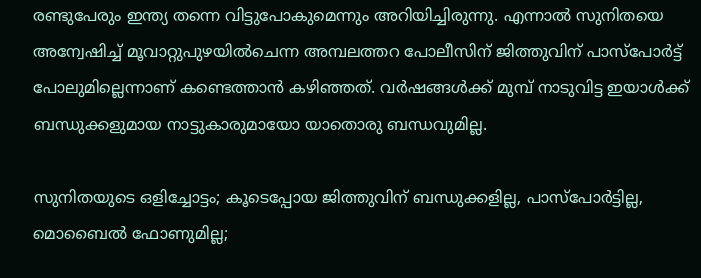രണ്ടുപേരും ഇന്ത്യ തന്നെ വിട്ടുപോകുമെന്നും അറിയിച്ചിരുന്നു. എന്നാല്‍ സുനിതയെ അന്വേഷിച്ച് മൂവാറ്റുപുഴയില്‍ചെന്ന അമ്പലത്തറ പോലീസിന് ജിത്തുവിന് പാസ്‌പോര്‍ട്ട് പോലുമില്ലെന്നാണ് കണ്ടെത്താന്‍ കഴിഞ്ഞത്. വര്‍ഷങ്ങള്‍ക്ക് മുമ്പ് നാടുവിട്ട ഇയാള്‍ക്ക് ബന്ധുക്കളുമായ നാട്ടുകാരുമായോ യാതൊരു ബന്ധവുമില്ല.

സുനിതയുടെ ഒളിച്ചോട്ടം; കൂടെപ്പോയ ജിത്തുവിന് ബന്ധുക്കളില്ല, പാസ്‌പോര്‍ട്ടില്ല, മൊബൈല്‍ ഫോണുമില്ല;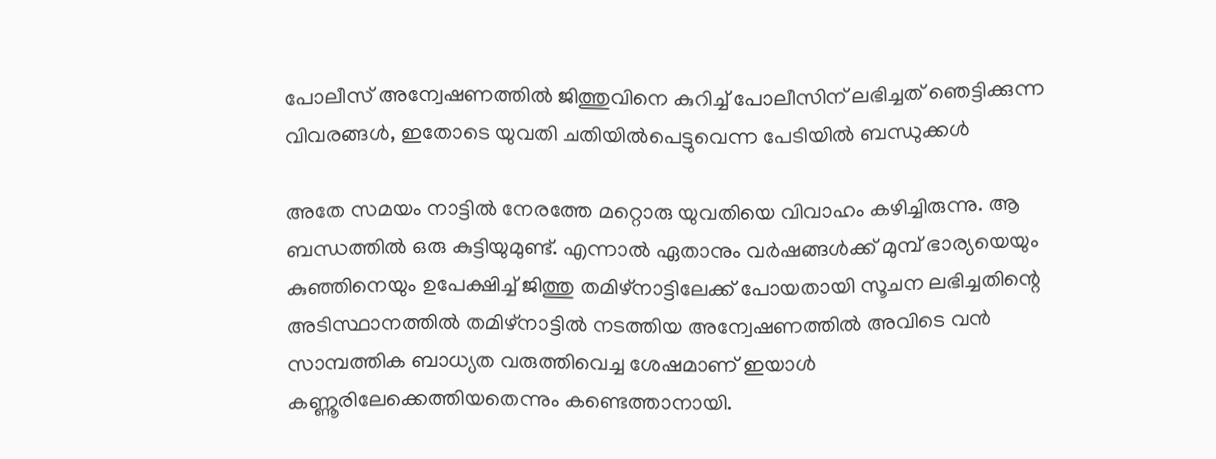പോലീസ് അന്വേഷണത്തില്‍ ജിത്തുവിനെ കുറിച്ച് പോലീസിന് ലഭിച്ചത് ഞെട്ടിക്കുന്ന വിവരങ്ങള്‍, ഇതോടെ യുവതി ചതിയില്‍പെട്ടുവെന്ന പേടിയില്‍ ബന്ധുക്കള്‍

അതേ സമയം നാട്ടില്‍ നേരത്തേ മറ്റൊരു യുവതിയെ വിവാഹം കഴിച്ചിരുന്നു. ആ ബന്ധത്തില്‍ ഒരു കുട്ടിയുമുണ്ട്. എന്നാല്‍ ഏതാനും വര്‍ഷങ്ങള്‍ക്ക് മുമ്പ് ഭാര്യയെയും കുഞ്ഞിനെയും ഉപേക്ഷിച്ച് ജിത്തു തമിഴ്‌നാട്ടിലേക്ക് പോയതായി സൂചന ലഭിച്ചതിന്റെ അടിസ്ഥാനത്തില്‍ തമിഴ്‌നാട്ടില്‍ നടത്തിയ അന്വേഷണത്തില്‍ അവിടെ വന്‍ സാമ്പത്തിക ബാധ്യത വരുത്തിവെച്ച ശേഷമാണ് ഇയാള്‍ കണ്ണൂരിലേക്കെത്തിയതെന്നും കണ്ടെത്താനായി.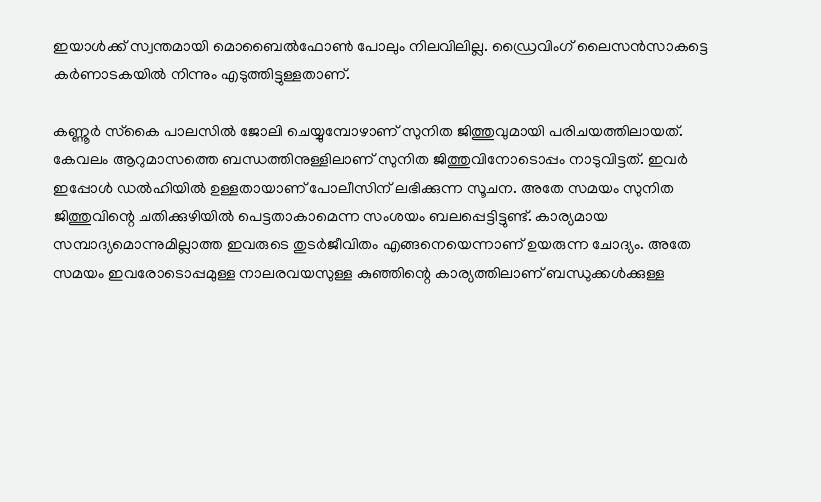ഇയാള്‍ക്ക് സ്വന്തമായി മൊബൈല്‍ഫോണ്‍ പോലും നിലവിലില്ല. ഡ്രൈവിംഗ് ലൈസന്‍സാകട്ടെ കര്‍ണാടകയില്‍ നിന്നും എടുത്തിട്ടുള്ളതാണ്.

കണ്ണൂര്‍ സ്‌കൈ പാലസില്‍ ജോലി ചെയ്യുമ്പോഴാണ് സുനിത ജിത്തുവുമായി പരിചയത്തിലായത്. കേവലം ആറുമാസത്തെ ബന്ധത്തിനുള്ളിലാണ് സുനിത ജിത്തുവിനോടൊപ്പം നാടുവിട്ടത്. ഇവര്‍ ഇപ്പോള്‍ ഡല്‍ഹിയില്‍ ഉള്ളതായാണ് പോലീസിന് ലഭിക്കുന്ന സൂചന. അതേ സമയം സുനിത ജിത്തുവിന്റെ ചതിക്കുഴിയില്‍ പെട്ടതാകാമെന്ന സംശയം ബലപ്പെട്ടിട്ടുണ്ട്. കാര്യമായ സമ്പാദ്യമൊന്നുമില്ലാത്ത ഇവരുടെ തുടര്‍ജീവിതം എങ്ങനെയെന്നാണ് ഉയരുന്ന ചോദ്യം. അതേ സമയം ഇവരോടൊപ്പമുള്ള നാലരവയസുള്ള കുഞ്ഞിന്റെ കാര്യത്തിലാണ് ബന്ധുക്കള്‍ക്കുള്ള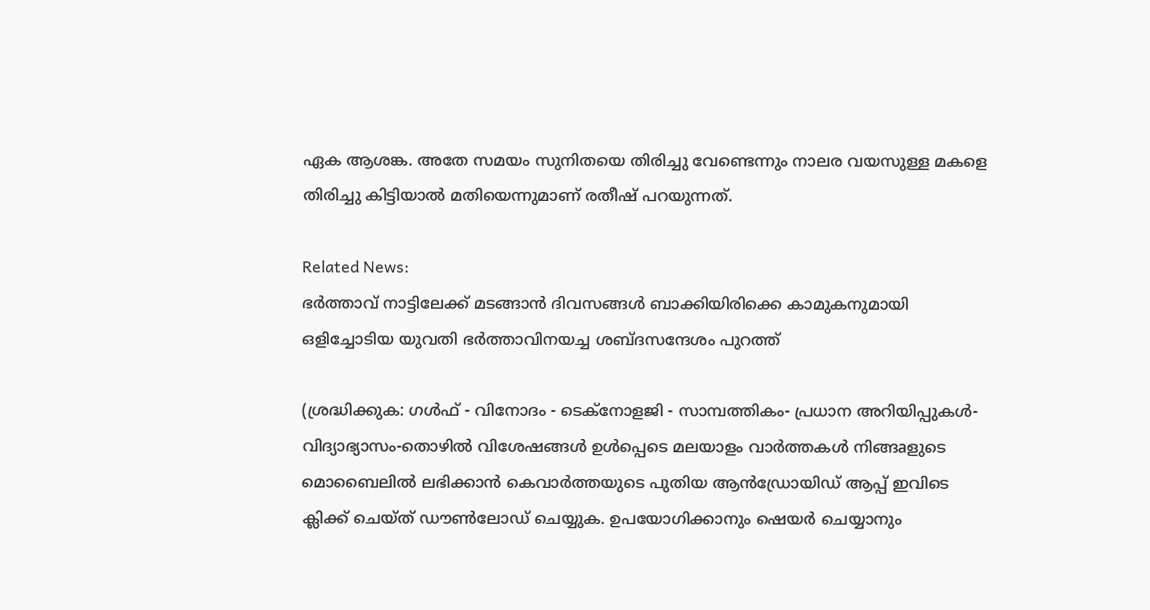ഏക ആശങ്ക. അതേ സമയം സുനിതയെ തിരിച്ചു വേണ്ടെന്നും നാലര വയസുള്ള മകളെ തിരിച്ചു കിട്ടിയാല്‍ മതിയെന്നുമാണ് രതീഷ് പറയുന്നത്.

Related News:
ഭര്‍ത്താവ് നാട്ടിലേക്ക് മടങ്ങാന്‍ ദിവസങ്ങള്‍ ബാക്കിയിരിക്കെ കാമുകനുമായി ഒളിച്ചോടിയ യുവതി ഭര്‍ത്താവിനയച്ച ശബ്ദസന്ദേശം പുറത്ത്

(ശ്രദ്ധിക്കുക: ഗൾഫ് - വിനോദം - ടെക്നോളജി - സാമ്പത്തികം- പ്രധാന അറിയിപ്പുകൾ-വിദ്യാഭ്യാസം-തൊഴിൽ വിശേഷങ്ങൾ ഉൾപ്പെടെ മലയാളം വാർത്തകൾ നിങ്ങaളുടെ മൊബൈലിൽ ലഭിക്കാൻ കെവാർത്തയുടെ പുതിയ ആൻഡ്രോയിഡ് ആപ്പ് ഇവിടെ ക്ലിക്ക് ചെയ്ത് ഡൗൺലോഡ് ചെയ്യുക. ഉപയോഗിക്കാനും ഷെയർ ചെയ്യാനും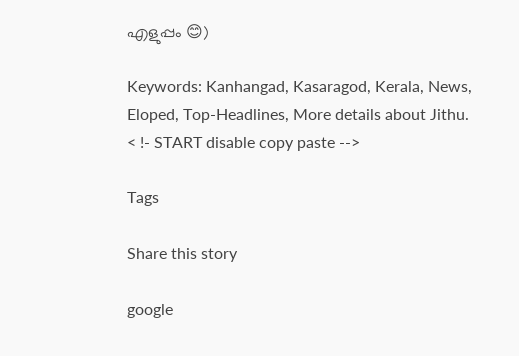എളുപ്പം 😊)

Keywords: Kanhangad, Kasaragod, Kerala, News, Eloped, Top-Headlines, More details about Jithu.
< !- START disable copy paste -->

Tags

Share this story

google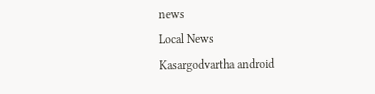news
Local News
Kasargodvartha android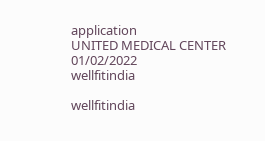application
UNITED MEDICAL CENTER 01/02/2022
wellfitindia

wellfitindia